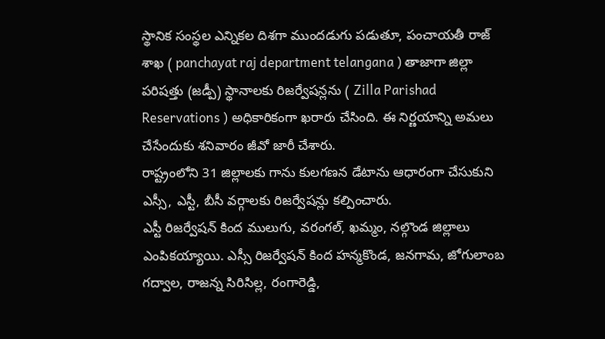స్థానిక సంస్థల ఎన్నికల దిశగా ముందడుగు పడుతూ, పంచాయతీ రాజ్ శాఖ ( panchayat raj department telangana ) తాజాగా జిల్లా పరిషత్తు (జడ్పీ) స్థానాలకు రిజర్వేషన్లను ( Zilla Parishad Reservations ) అధికారికంగా ఖరారు చేసింది. ఈ నిర్ణయాన్ని అమలు చేసేందుకు శనివారం జీవో జారీ చేశారు.
రాష్ట్రంలోని 31 జిల్లాలకు గాను కులగణన డేటాను ఆధారంగా చేసుకుని ఎస్సీ, ఎస్టీ, బీసీ వర్గాలకు రిజర్వేషన్లు కల్పించారు.
ఎస్టీ రిజర్వేషన్ కింద ములుగు, వరంగల్, ఖమ్మం, నల్గొండ జిల్లాలు ఎంపికయ్యాయి. ఎస్సీ రిజర్వేషన్ కింద హన్మకొండ, జనగామ, జోగులాంబ గద్వాల, రాజన్న సిరిసిల్ల, రంగారెడ్డి,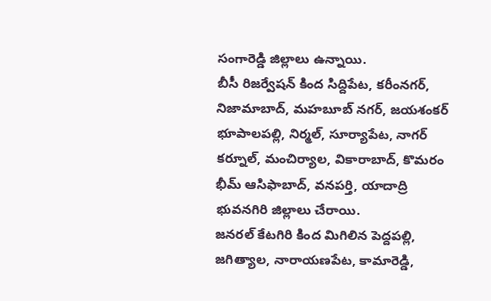సంగారెడ్డి జిల్లాలు ఉన్నాయి.
బీసీ రిజర్వేషన్ కింద సిద్దిపేట, కరీంనగర్, నిజామాబాద్, మహబూబ్ నగర్, జయశంకర్ భూపాలపల్లి, నిర్మల్, సూర్యాపేట, నాగర్ కర్నూల్, మంచిర్యాల, వికారాబాద్, కొమరం భీమ్ ఆసిఫాబాద్, వనపర్తి, యాదాద్రి భువనగిరి జిల్లాలు చేరాయి.
జనరల్ కేటగిరి కింద మిగిలిన పెద్దపల్లి, జగిత్యాల, నారాయణపేట, కామారెడ్డి,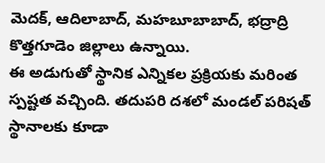మెదక్, ఆదిలాబాద్, మహబూబాబాద్, భద్రాద్రి కొత్తగూడెం జిల్లాలు ఉన్నాయి.
ఈ అడుగుతో స్థానిక ఎన్నికల ప్రక్రియకు మరింత స్పష్టత వచ్చింది. తదుపరి దశలో మండల్ పరిషత్ స్థానాలకు కూడా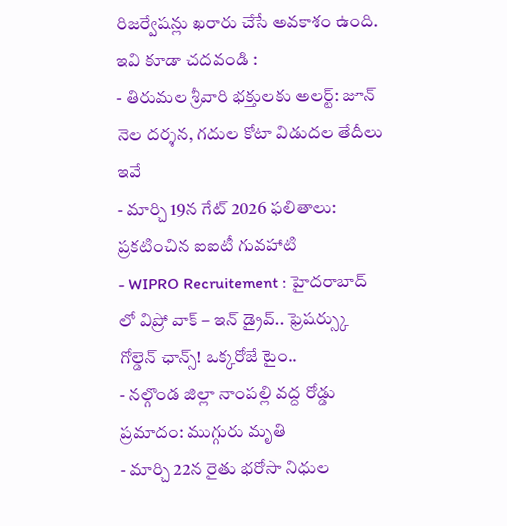రిజర్వేషన్లు ఖరారు చేసే అవకాశం ఉంది.
ఇవి కూడా చదవండి :
- తిరుమల శ్రీవారి భక్తులకు అలర్ట్: జూన్ నెల దర్శన, గదుల కోటా విడుదల తేదీలు ఇవే
- మార్చి 19న గేట్ 2026 ఫలితాలు: ప్రకటించిన ఐఐటీ గువహాటి
- WIPRO Recruitement : హైదరాబాద్ లో విప్రో వాక్ – ఇన్ డ్రైవ్.. ఫ్రెషర్స్కు గోల్డెన్ ఛాన్స్! ఒక్కరోజే టైం..
- నల్గొండ జిల్లా నాంపల్లి వద్ద రోడ్డు ప్రమాదం: ముగ్గురు మృతి
- మార్చి 22న రైతు భరోసా నిధుల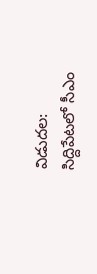విడుదల: సిద్దిపేటలో సీఎం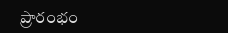ప్రారంభం